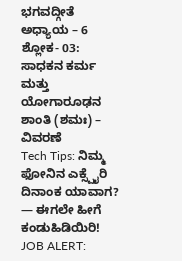ಭಗವದ್ಗೀತೆ ಅಧ್ಯಾಯ – 6 ಶ್ಲೋಕ- 03: ಸಾಧಕನ ಕರ್ಮ ಮತ್ತು ಯೋಗಾರೂಢನ ಶಾಂತಿ (ಶಮಃ) – ವಿವರಣೆ
Tech Tips: ನಿಮ್ಮ ಫೋನಿನ ಎಕ್ಸ್ಪೈರಿ ದಿನಾಂಕ ಯಾವಾಗ? — ಈಗಲೇ ಹೀಗೆ ಕಂಡುಹಿಡಿಯಿರಿ!
JOB ALERT: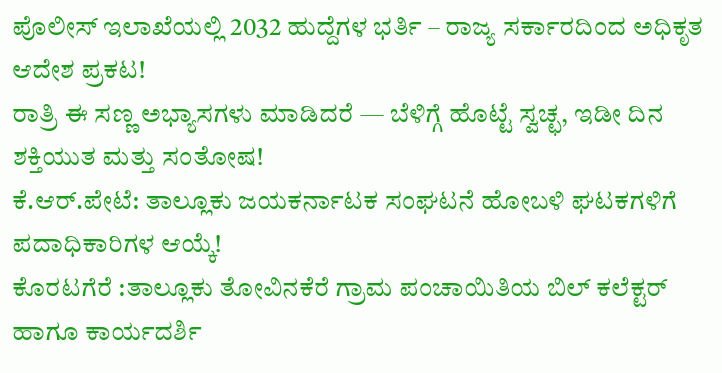ಪೊಲೀಸ್ ಇಲಾಖೆಯಲ್ಲಿ 2032 ಹುದ್ದೆಗಳ ಭರ್ತಿ – ರಾಜ್ಯ ಸರ್ಕಾರದಿಂದ ಅಧಿಕೃತ ಆದೇಶ ಪ್ರಕಟ!
ರಾತ್ರಿ ಈ ಸಣ್ಣ ಅಭ್ಯಾಸಗಳು ಮಾಡಿದರೆ — ಬೆಳಿಗ್ಗೆ ಹೊಟ್ಟೆ ಸ್ವಚ್ಛ, ಇಡೀ ದಿನ ಶಕ್ತಿಯುತ ಮತ್ತು ಸಂತೋಷ!
ಕೆ.ಆರ್.ಪೇಟೆ: ತಾಲ್ಲೂಕು ಜಯಕರ್ನಾಟಕ ಸಂಘಟನೆ ಹೋಬಳಿ ಘಟಕಗಳಿಗೆ ಪದಾಧಿಕಾರಿಗಳ ಆಯ್ಕೆ!
ಕೊರಟಗೆರೆ :ತಾಲ್ಲೂಕು ತೋವಿನಕೆರೆ ಗ್ರಾಮ ಪಂಚಾಯಿತಿಯ ಬಿಲ್ ಕಲೆಕ್ಟರ್ ಹಾಗೂ ಕಾರ್ಯದರ್ಶಿ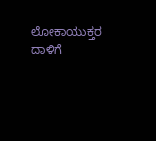ಲೋಕಾಯುಕ್ತರ ದಾಳಿಗೆ